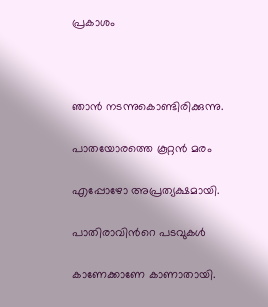പ്രകാശം



ഞാന്‍ നടന്നുകൊണ്ടിരിക്കുന്നു.

പാതയോരത്തെ കൂറ്റന്‍ മരം

എപ്പോഴോ അപ്രത്യക്ഷമായി.

പാതിരാവിന്‍റെ പടവുകള്‍

കാണേക്കാണേ കാണാതായി.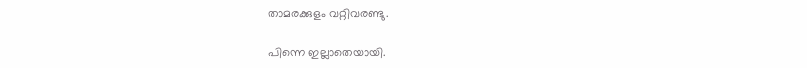താമരക്കുളം വറ്റിവരണ്ടു.

പിന്നെ ഇല്ലാതെയായി.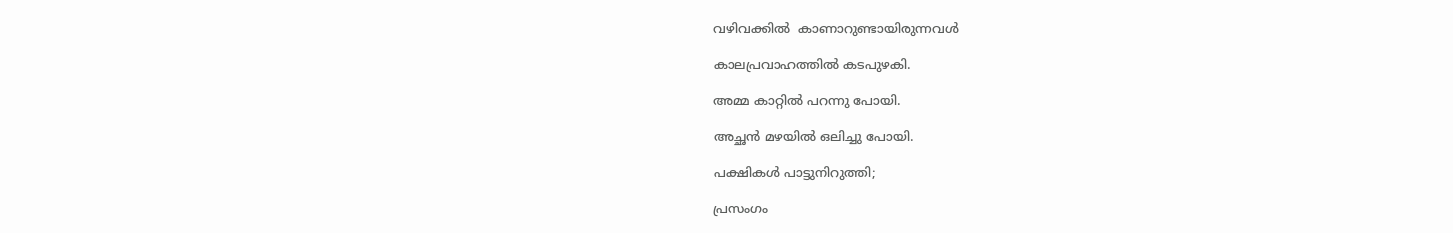വഴിവക്കില്‍  കാണാറുണ്ടായിരുന്നവള്‍

കാലപ്രവാഹത്തില്‍ കടപുഴകി.

അമ്മ കാറ്റില്‍ പറന്നു പോയി.

അച്ഛന്‍ മഴയില്‍ ഒലിച്ചു പോയി.

പക്ഷികള്‍ പാട്ടുനിറുത്തി;

പ്രസംഗം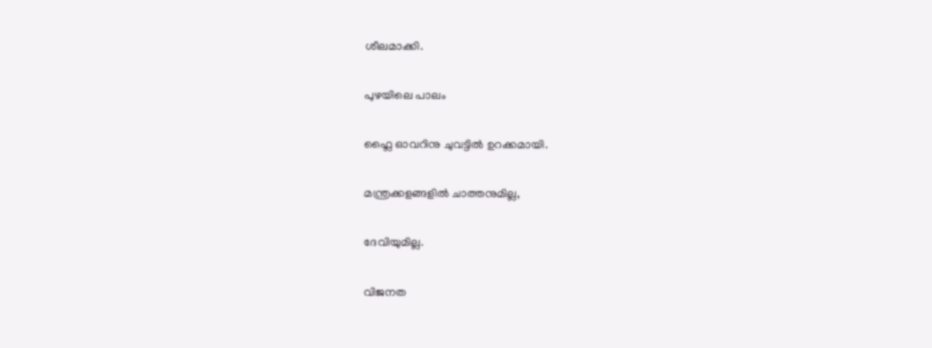ശീലമാക്കി.

പുഴയിലെ പാലം

ഫ്ലൈ ഓവറിനു ചുവട്ടില്‍ ഉറക്കമായി.

മന്ത്രക്കളങ്ങളില്‍ ചാത്തനുമില്ല,

ദേവിയുമില്ല.

വിജനത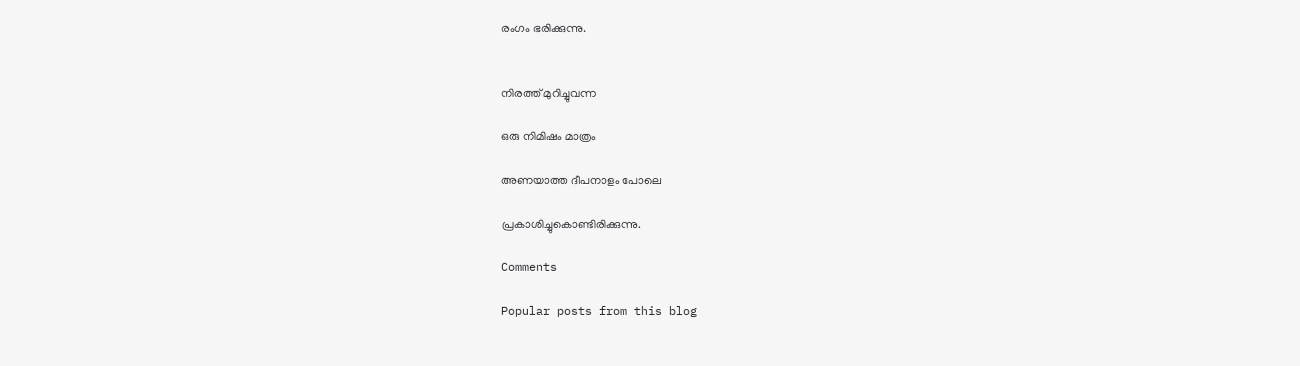രംഗം ഭരിക്കുന്നു.


നിരത്ത് മുറിച്ചുവന്ന

ഒരു നിമിഷം മാത്രം

അണയാത്ത ദീപനാളം പോലെ

പ്രകാശിച്ചുകൊണ്ടിരിക്കുന്നു.

Comments

Popular posts from this blog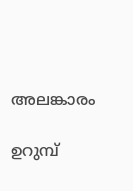അലങ്കാരം

ഉറുമ്പ്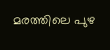മരത്തിലെ പുഴ